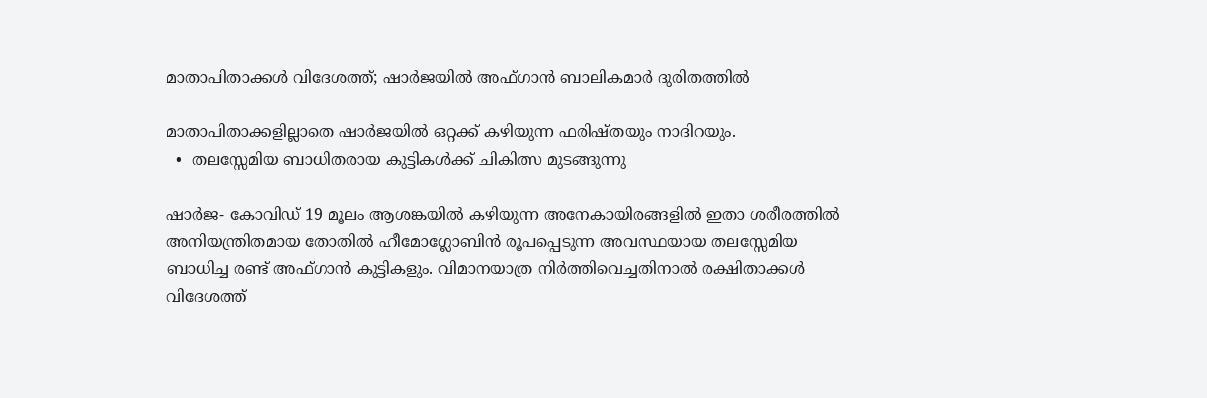മാതാപിതാക്കൾ വിദേശത്ത്; ഷാർജയിൽ അഫ്ഗാൻ ബാലികമാർ ദുരിതത്തിൽ

മാതാപിതാക്കളില്ലാതെ ഷാർജയിൽ ഒറ്റക്ക് കഴിയുന്ന ഫരിഷ്തയും നാദിറയും.
  •  തലസ്സേമിയ ബാധിതരായ കുട്ടികൾക്ക് ചികിത്സ മുടങ്ങുന്നു

ഷാർജ- കോവിഡ് 19 മൂലം ആശങ്കയിൽ കഴിയുന്ന അനേകായിരങ്ങളിൽ ഇതാ ശരീരത്തിൽ അനിയന്ത്രിതമായ തോതിൽ ഹീമോഗ്ലോബിൻ രൂപപ്പെടുന്ന അവസ്ഥയായ തലസ്സേമിയ ബാധിച്ച രണ്ട് അഫ്ഗാൻ കുട്ടികളും. വിമാനയാത്ര നിർത്തിവെച്ചതിനാൽ രക്ഷിതാക്കൾ വിദേശത്ത്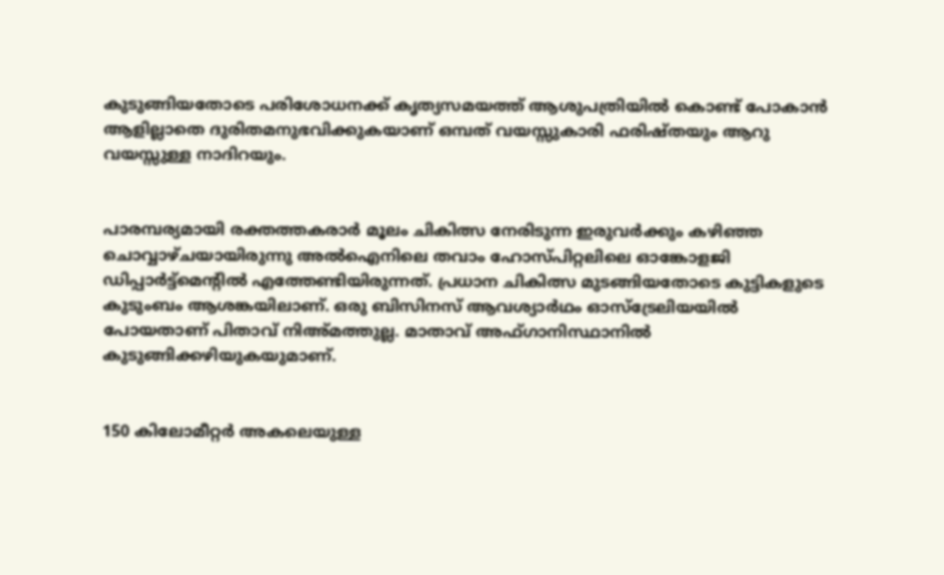കുടുങ്ങിയതോടെ പരിശോധനക്ക് കൃത്യസമയത്ത് ആശുപത്രിയിൽ കൊണ്ട് പോകാൻ ആളില്ലാതെ ദുരിതമനുഭവിക്കുകയാണ് ഒമ്പത് വയസ്സുകാരി ഫരിഷ്തയും ആറു വയസ്സുള്ള നാദിറയും.


പാരമ്പര്യമായി രക്തത്തകരാർ മൂലം ചികിത്സ നേരിടുന്ന ഇരുവർക്കും കഴിഞ്ഞ ചൊവ്വാഴ്ചയായിരുന്നു അൽഐനിലെ തവാം ഹോസ്പിറ്റലിലെ ഓങ്കോളജി ഡിപ്പാർട്ട്‌മെന്റിൽ എത്തേണ്ടിയിരുന്നത്. പ്രധാന ചികിത്സ മുടങ്ങിയതോടെ കുട്ടികളുടെ കുടുംബം ആശങ്കയിലാണ്. ഒരു ബിസിനസ് ആവശ്യാർഥം ഓസ്ട്രേലിയയിൽ പോയതാണ് പിതാവ് നിഅ്മത്തുല്ല. മാതാവ് അഫ്ഗാനിസ്ഥാനിൽ കുടുങ്ങിക്കഴിയുകയുമാണ്.


150 കിലോമീറ്റർ അകലെയുള്ള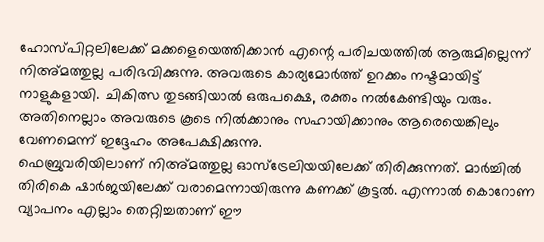ഹോസ്പിറ്റലിലേക്ക് മക്കളെയെത്തിക്കാൻ എന്റെ പരിചയത്തിൽ ആരുമില്ലെന്ന് നിഅ്മത്തുല്ല പരിഭവിക്കുന്നു. അവരുടെ കാര്യമോർത്ത് ഉറക്കം നഷ്ടമായിട്ട് നാളുകളായി. ചികിത്സ തുടങ്ങിയാൽ ഒരുപക്ഷെ, രക്തം നൽകേണ്ടിയും വരും. അതിനെല്ലാം അവരുടെ കൂടെ നിൽക്കാനും സഹായിക്കാനും ആരെയെങ്കിലും വേണമെന്ന് ഇദ്ദേഹം അപേക്ഷിക്കുന്നു.
ഫെബ്രുവരിയിലാണ് നിഅ്മത്തുല്ല ഓസ്ട്രേലിയയിലേക്ക് തിരിക്കുന്നത്. മാർച്ചിൽ തിരികെ ഷാർജയിലേക്ക് വരാമെന്നായിരുന്നു കണക്ക് കൂട്ടൽ. എന്നാൽ കൊറോണ വ്യാപനം എല്ലാം തെറ്റിച്ചതാണ് ഈ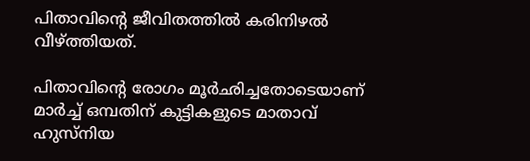പിതാവിന്റെ ജീവിതത്തിൽ കരിനിഴൽ വീഴ്ത്തിയത്.

പിതാവിന്റെ രോഗം മൂർഛിച്ചതോടെയാണ് മാർച്ച് ഒമ്പതിന് കുട്ടികളുടെ മാതാവ് ഹുസ്‌നിയ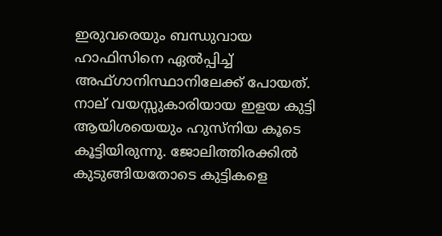ഇരുവരെയും ബന്ധുവായ ഹാഫിസിനെ ഏൽപ്പിച്ച് അഫ്ഗാനിസ്ഥാനിലേക്ക് പോയത്.  നാല് വയസ്സുകാരിയായ ഇളയ കുട്ടി ആയിശയെയും ഹുസ്‌നിയ കൂടെ കൂട്ടിയിരുന്നു. ജോലിത്തിരക്കിൽ കുടുങ്ങിയതോടെ കുട്ടികളെ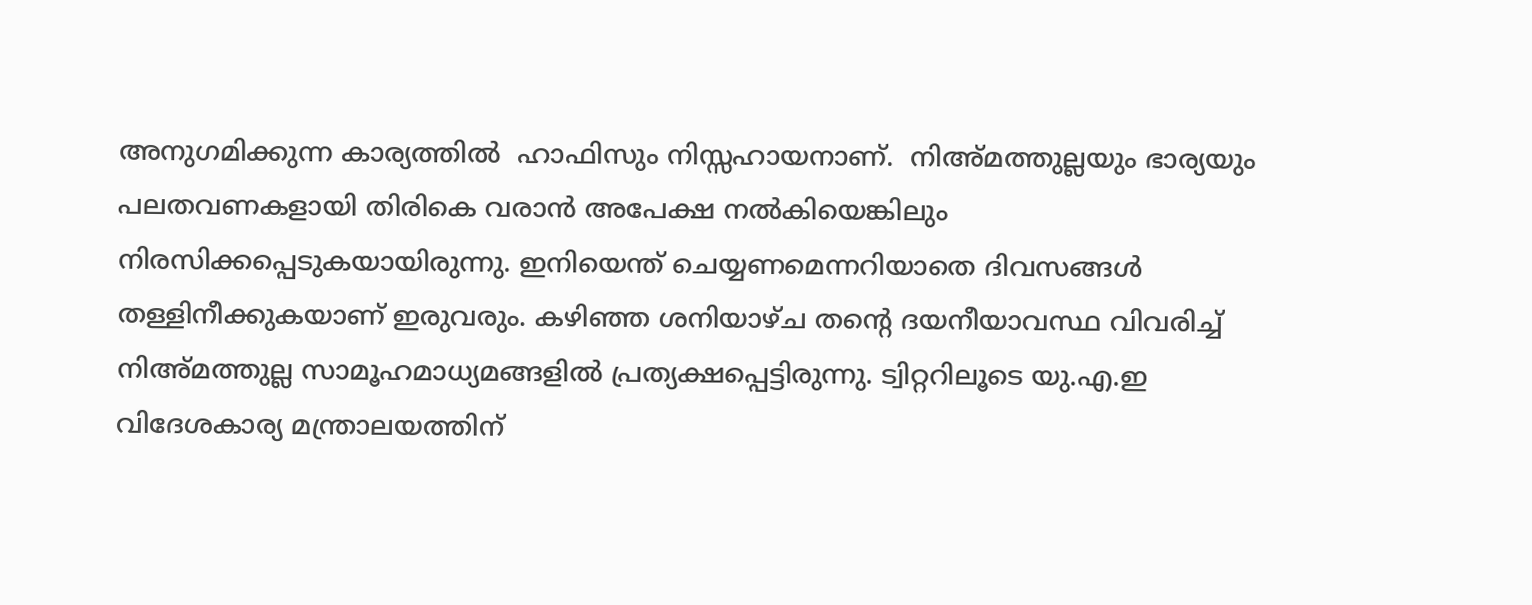അനുഗമിക്കുന്ന കാര്യത്തിൽ  ഹാഫിസും നിസ്സഹായനാണ്.  നിഅ്മത്തുല്ലയും ഭാര്യയും പലതവണകളായി തിരികെ വരാൻ അപേക്ഷ നൽകിയെങ്കിലും നിരസിക്കപ്പെടുകയായിരുന്നു. ഇനിയെന്ത് ചെയ്യണമെന്നറിയാതെ ദിവസങ്ങൾ തള്ളിനീക്കുകയാണ് ഇരുവരും. കഴിഞ്ഞ ശനിയാഴ്ച തന്റെ ദയനീയാവസ്ഥ വിവരിച്ച് നിഅ്മത്തുല്ല സാമൂഹമാധ്യമങ്ങളിൽ പ്രത്യക്ഷപ്പെട്ടിരുന്നു. ട്വിറ്ററിലൂടെ യു.എ.ഇ വിദേശകാര്യ മന്ത്രാലയത്തിന്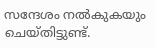സന്ദേശം നൽകുകയും ചെയ്തിട്ടുണ്ട്.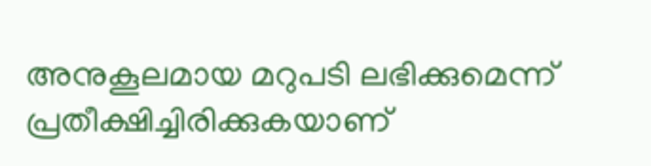അനുകൂലമായ മറുപടി ലഭിക്കുമെന്ന്  പ്രതീക്ഷിച്ചിരിക്കുകയാണ്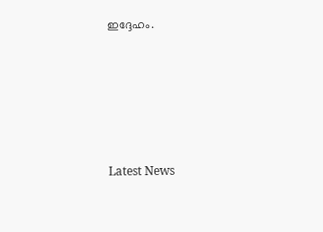ഇദ്ദേഹം.








Latest News